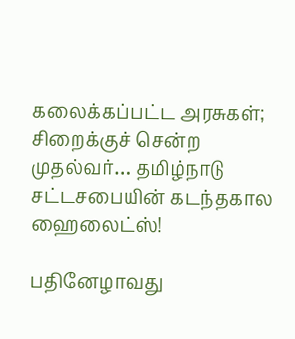கலைக்கப்பட்ட அரசுகள்; சிறைக்குச் சென்ற முதல்வர்… தமிழ்நாடு சட்டசபையின் கடந்தகால ஹைலைட்ஸ்!

பதினேழாவது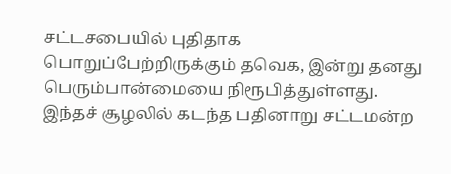சட்டசபையில் புதிதாக பொறுப்பேற்றிருக்கும் தவெக, இன்று தனது பெரும்பான்மையை நிரூபித்துள்ளது. இந்தச் சூழலில் கடந்த பதினாறு சட்டமன்ற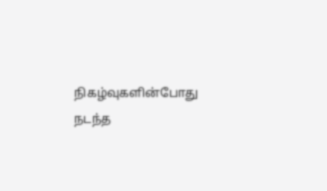நிகழ்வுகளின்போது நடந்த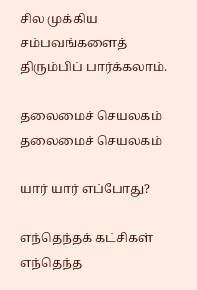சில முக்கிய சம்பவங்களைத் திரும்பிப் பார்க்கலாம்.

தலைமைச் செயலகம்
தலைமைச் செயலகம்

யார் யார் எப்போது?

எந்தெந்தக் கட்சிகள் எந்தெந்த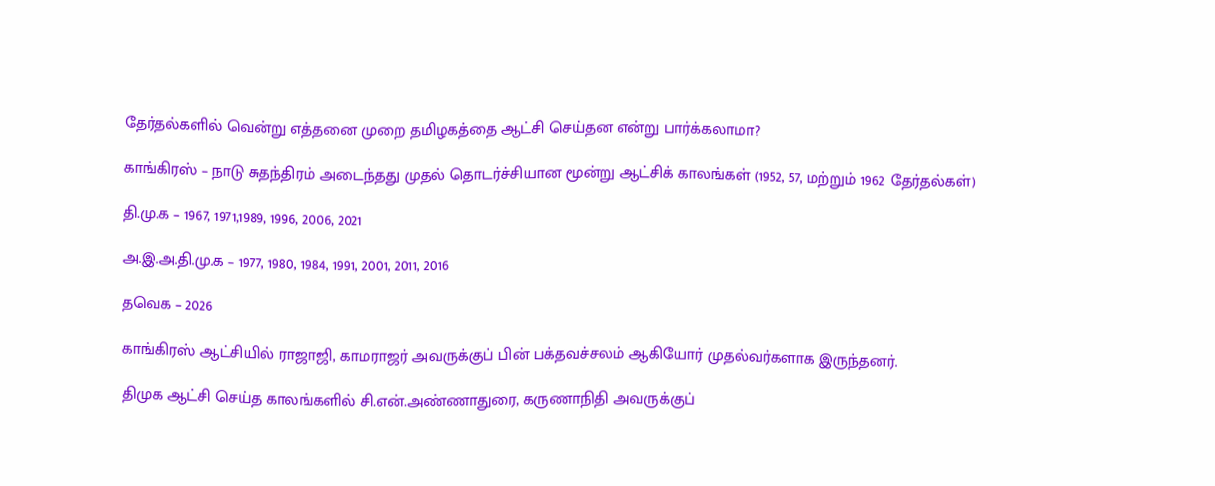தேர்தல்களில் வென்று எத்தனை முறை தமிழகத்தை ஆட்சி செய்தன என்று பார்க்கலாமா?

காங்கிரஸ் – நாடு சுதந்திரம் அடைந்தது முதல் தொடர்ச்சியான மூன்று ஆட்சிக் காலங்கள் (1952, 57, மற்றும் 1962 தேர்தல்கள்)

தி.மு.க – 1967, 1971,1989, 1996, 2006, 2021

அ.இ.அ.தி.மு.க – 1977, 1980, 1984, 1991, 2001, 2011, 2016

தவெக – 2026

காங்கிரஸ் ஆட்சியில் ராஜாஜி, காமராஜர் அவருக்குப் பின் பக்தவச்சலம் ஆகியோர் முதல்வர்களாக இருந்தனர்.

திமுக ஆட்சி செய்த காலங்களில் சி.என்.அண்ணாதுரை, கருணாநிதி அவருக்குப்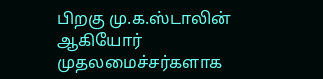பிறகு மு.க.ஸ்டாலின் ஆகியோர் முதலமைச்சர்களாக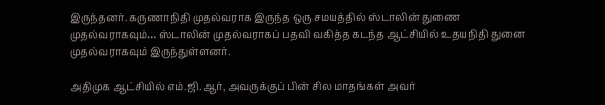இருந்தனர். கருணாநிதி முதல்வராக இருந்த ஒரு சமயத்தில் ஸ்டாலின் துணை முதல்வராகவும்… ஸ்டாலின் முதல்வராகப் பதவி வகித்த கடந்த ஆட்சியில் உதயநிதி துனை முதல்வராகவும் இருந்துள்ளனர்.

அதிமுக ஆட்சியில் எம்.ஜி.ஆர், அவருக்குப் பின் சில மாதங்கள் அவர்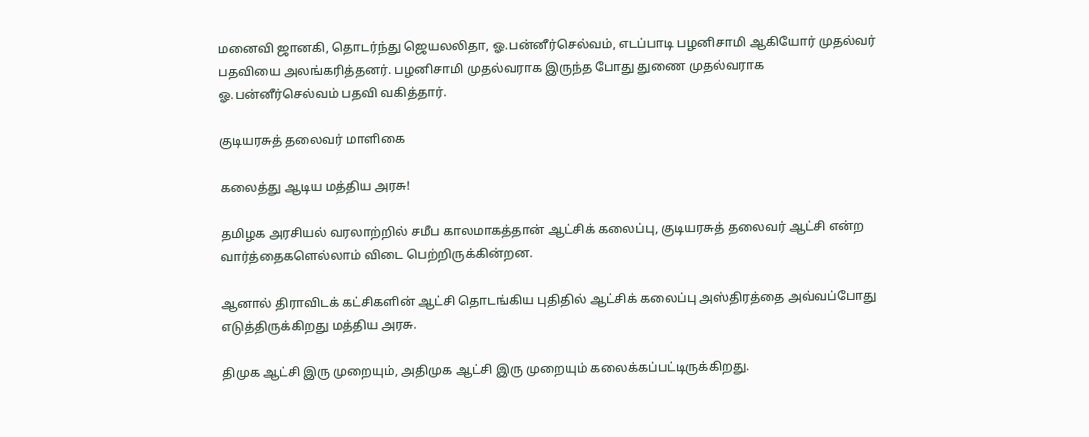மனைவி ஜானகி, தொடர்ந்து ஜெயலலிதா, ஓ.பன்னீர்செல்வம், எடப்பாடி பழனிசாமி ஆகியோர் முதல்வர் பதவியை அலங்கரித்தனர். பழனிசாமி முதல்வராக இருந்த போது துணை முதல்வராக ஓ.பன்னீர்செல்வம் பதவி வகித்தார்.

குடியரசுத் தலைவர் மாளிகை

கலைத்து ஆடிய மத்திய அரசு!

தமிழக அரசியல் வரலாற்றில் சமீப காலமாகத்தான் ஆட்சிக் கலைப்பு, குடியரசுத் தலைவர் ஆட்சி என்ற வார்த்தைகளெல்லாம் விடை பெற்றிருக்கின்றன.

ஆனால் திராவிடக் கட்சிகளின் ஆட்சி தொடங்கிய புதிதில் ஆட்சிக் கலைப்பு அஸ்திரத்தை அவ்வப்போது எடுத்திருக்கிறது மத்திய அரசு.

திமுக ஆட்சி இரு முறையும், அதிமுக ஆட்சி இரு முறையும் கலைக்கப்பட்டிருக்கிறது.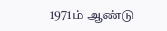1971ம் ஆண்டு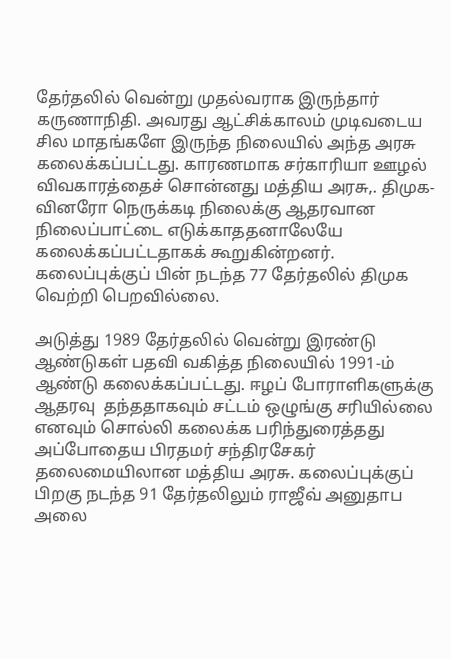தேர்தலில் வென்று முதல்வராக இருந்தார் கருணாநிதி. அவரது ஆட்சிக்காலம் முடிவடைய சில மாதங்களே இருந்த நிலையில் அந்த அரசு கலைக்கப்பட்டது. காரணமாக சர்காரியா ஊழல் விவகாரத்தைச் சொன்னது மத்திய அரசு,. திமுக-வினரோ நெருக்கடி நிலைக்கு ஆதரவான நிலைப்பாட்டை எடுக்காததனாலேயே கலைக்கப்பட்டதாகக் கூறுகின்றனர். கலைப்புக்குப் பின் நடந்த 77 தேர்தலில் திமுக வெற்றி பெறவில்லை.

அடுத்து 1989 தேர்தலில் வென்று இரண்டு ஆண்டுகள் பதவி வகித்த நிலையில் 1991-ம் ஆண்டு கலைக்கப்பட்டது. ஈழப் போராளிகளுக்கு ஆதரவு  தந்ததாகவும் சட்டம் ஒழுங்கு சரியில்லை எனவும் சொல்லி கலைக்க பரிந்துரைத்தது அப்போதைய பிரதமர் சந்திரசேகர் தலைமையிலான மத்திய அரசு. கலைப்புக்குப் பிறகு நடந்த 91 தேர்தலிலும் ராஜீவ் அனுதாப அலை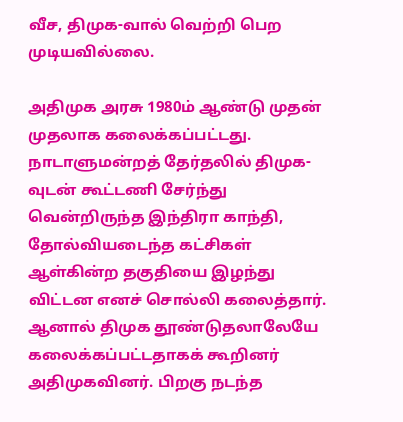வீச, திமுக-வால் வெற்றி பெற முடியவில்லை.

அதிமுக அரசு 1980ம் ஆண்டு முதன் முதலாக கலைக்கப்பட்டது. நாடாளுமன்றத் தேர்தலில் திமுக-வுடன் கூட்டணி சேர்ந்து வென்றிருந்த இந்திரா காந்தி, தோல்வியடைந்த கட்சிகள் ஆள்கின்ற தகுதியை இழந்து விட்டன எனச் சொல்லி கலைத்தார். ஆனால் திமுக தூண்டுதலாலேயே கலைக்கப்பட்டதாகக் கூறினர் அதிமுகவினர். பிறகு நடந்த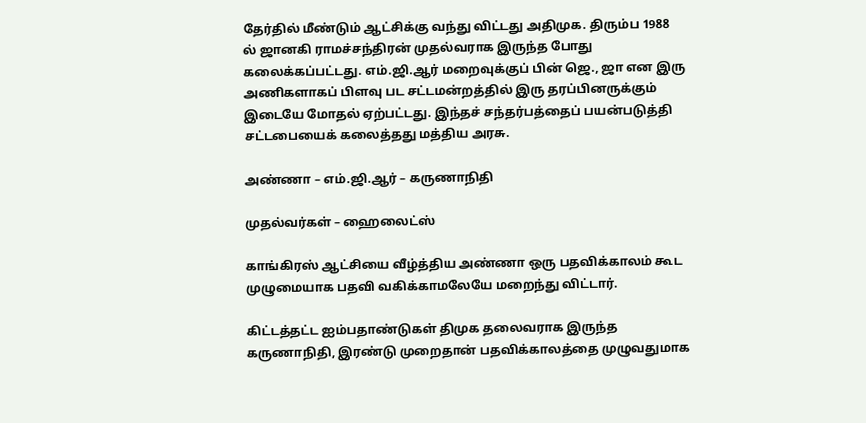தேர்தில் மீண்டும் ஆட்சிக்கு வந்து விட்டது அதிமுக. திரும்ப 1988 ல் ஜானகி ராமச்சந்திரன் முதல்வராக இருந்த போது கலைக்கப்பட்டது. எம்.ஜி.ஆர் மறைவுக்குப் பின் ஜெ., ஜா என இரு அணிகளாகப் பிளவு பட சட்டமன்றத்தில் இரு தரப்பினருக்கும் இடையே மோதல் ஏற்பட்டது. இந்தச் சந்தர்பத்தைப் பயன்படுத்தி சட்டபையைக் கலைத்தது மத்திய அரசு.

அண்ணா – எம்.ஜி.ஆர் – கருணாநிதி

முதல்வர்கள் – ஹைலைட்ஸ்

காங்கிரஸ் ஆட்சியை வீழ்த்திய அண்ணா ஒரு பதவிக்காலம் கூட முழுமையாக பதவி வகிக்காமலேயே மறைந்து விட்டார்.

கிட்டத்தட்ட ஐம்பதாண்டுகள் திமுக தலைவராக இருந்த கருணாநிதி, இரண்டு முறைதான் பதவிக்காலத்தை முழுவதுமாக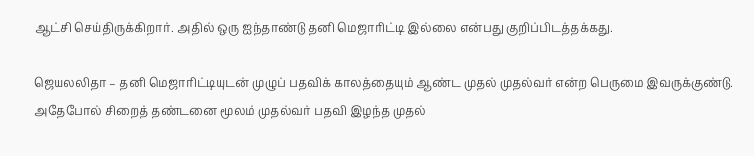ஆட்சி செய்திருக்கிறார். அதில் ஒரு ஐந்தாண்டு தனி மெஜாரிட்டி இல்லை என்பது குறிப்பிடத்தக்கது.

ஜெயலலிதா – தனி மெஜாரிட்டியுடன் முழுப் பதவிக் காலத்தையும் ஆண்ட முதல் முதல்வர் என்ற பெருமை இவருக்குண்டு. அதேபோல் சிறைத் தண்டனை மூலம் முதல்வர் பதவி இழந்த முதல்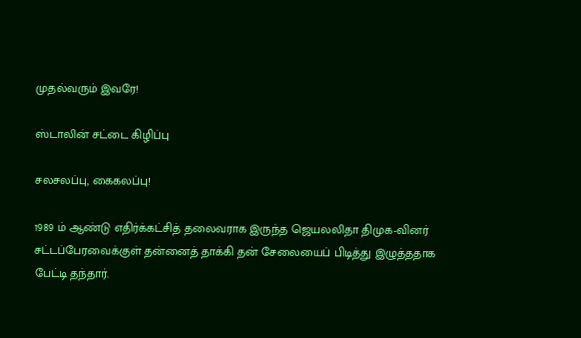முதல்வரும் இவரே!

ஸ்டாலின் சட்டை கிழிப்பு

சலசலப்பு, கைகலப்பு!

1989 ம் ஆண்டு எதிர்க்கட்சித் தலைவராக இருந்த ஜெயலலிதா திமுக-வினர் சட்டப்பேரவைக்குள் தன்னைத் தாக்கி தன் சேலையைப் பிடித்து இழுத்ததாக பேட்டி தந்தார்.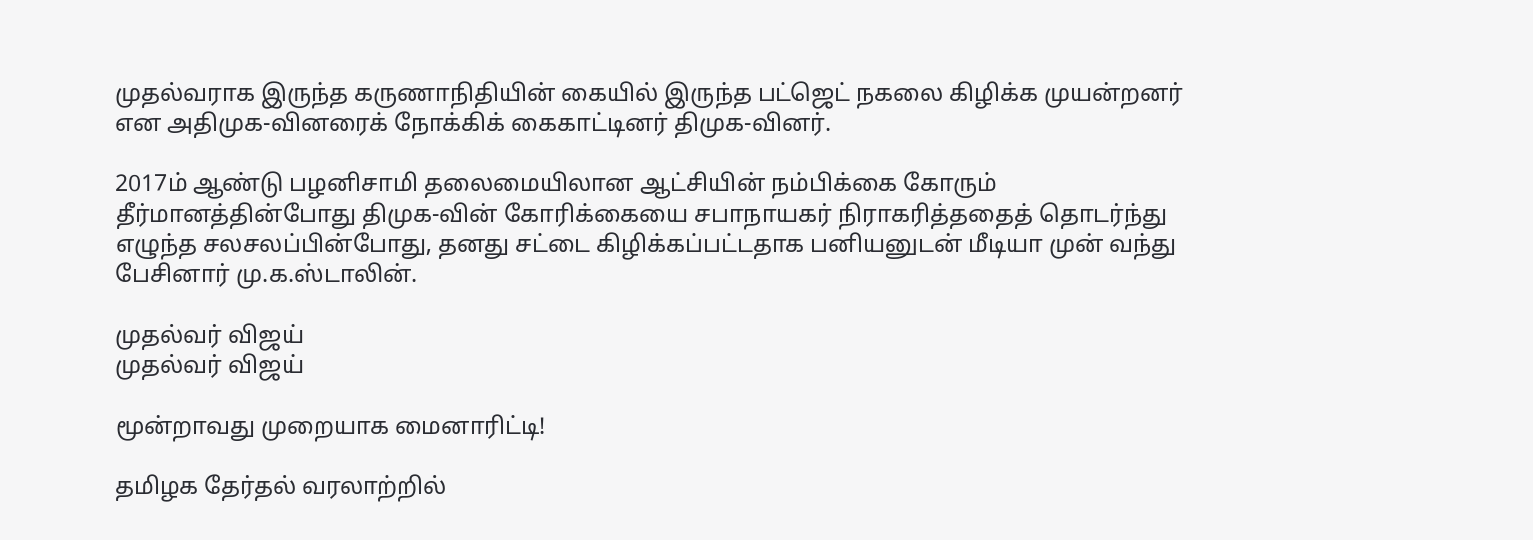முதல்வராக இருந்த கருணாநிதியின் கையில் இருந்த பட்ஜெட் நகலை கிழிக்க முயன்றனர் என அதிமுக-வினரைக் நோக்கிக் கைகாட்டினர் திமுக-வினர்.

2017ம் ஆண்டு பழனிசாமி தலைமையிலான ஆட்சியின் நம்பிக்கை கோரும் தீர்மானத்தின்போது திமுக-வின் கோரிக்கையை சபாநாயகர் நிராகரித்ததைத் தொடர்ந்து எழுந்த சலசலப்பின்போது, தனது சட்டை கிழிக்கப்பட்டதாக பனியனுடன் மீடியா முன் வந்து பேசினார் மு.க.ஸ்டாலின்.

முதல்வர் விஜய்
முதல்வர் விஜய்

மூன்றாவது முறையாக மைனாரிட்டி!

தமிழக தேர்தல் வரலாற்றில்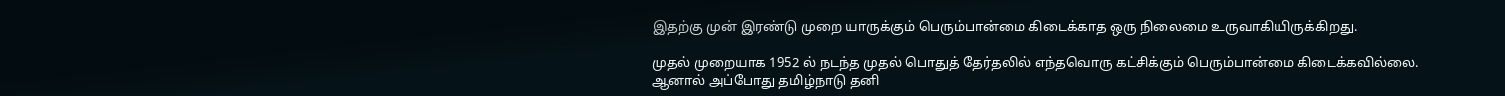இதற்கு முன் இரண்டு முறை யாருக்கும் பெரும்பான்மை கிடைக்காத ஒரு நிலைமை உருவாகியிருக்கிறது.

முதல் முறையாக 1952 ல் நடந்த முதல் பொதுத் தேர்தலில் எந்தவொரு கட்சிக்கும் பெரும்பான்மை கிடைக்கவில்லை. ஆனால் அப்போது தமிழ்நாடு தனி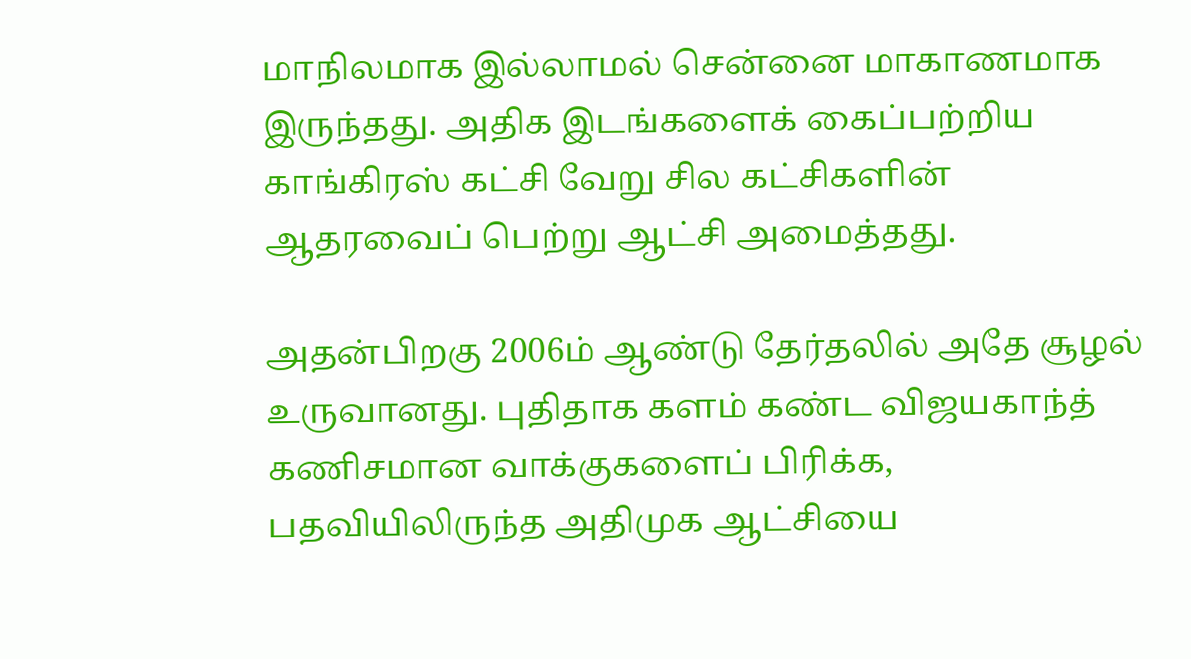மாநிலமாக இல்லாமல் சென்னை மாகாணமாக இருந்தது. அதிக இடங்களைக் கைப்பற்றிய காங்கிரஸ் கட்சி வேறு சில கட்சிகளின் ஆதரவைப் பெற்று ஆட்சி அமைத்தது.

அதன்பிறகு 2006ம் ஆண்டு தேர்தலில் அதே சூழல் உருவானது. புதிதாக களம் கண்ட விஜயகாந்த் கணிசமான வாக்குகளைப் பிரிக்க, பதவியிலிருந்த அதிமுக ஆட்சியை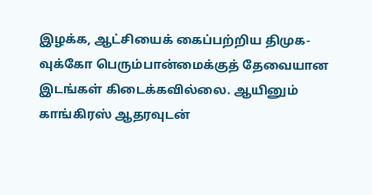இழக்க, ஆட்சியைக் கைப்பற்றிய திமுக-வுக்கோ பெரும்பான்மைக்குத் தேவையான இடங்கள் கிடைக்கவில்லை. ஆயினும் காங்கிரஸ் ஆதரவுடன்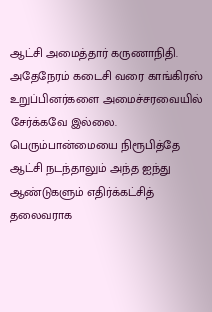ஆட்சி அமைத்தார் கருணாநிதி. அதேநேரம் கடைசி வரை காங்கிரஸ் உறுப்பினர்களை அமைச்சரவையில் சேர்க்கவே இல்லை. பெரும்பான்மையை நிரூபித்தே ஆட்சி நடந்தாலும் அந்த ஐந்து ஆண்டுகளும் எதிர்க்கட்சித் தலைவராக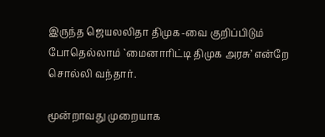இருந்த ஜெயலலிதா திமுக-வை குறிப்பிடும் போதெல்லாம் `மைனாரிட்டி திமுக அரசு’ என்றே சொல்லி வந்தார்.

மூன்றாவது முறையாக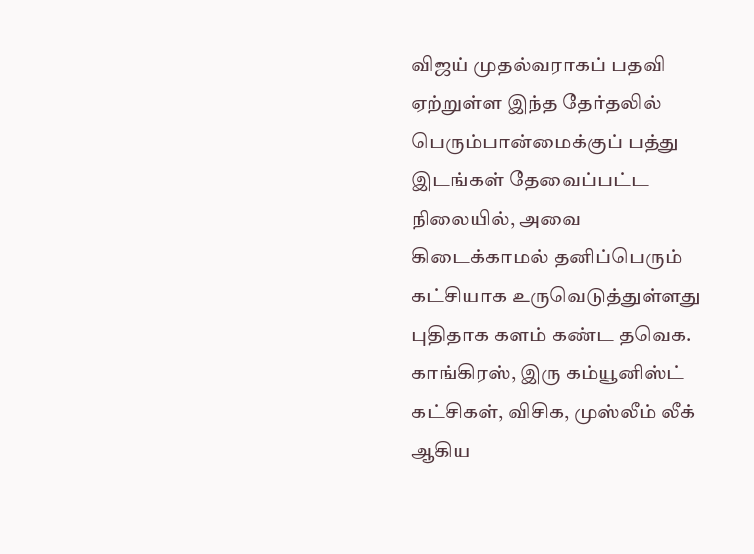விஜய் முதல்வராகப் பதவி ஏற்றுள்ள இந்த தேர்தலில் பெரும்பான்மைக்குப் பத்து இடங்கள் தேவைப்பட்ட நிலையில், அவை கிடைக்காமல் தனிப்பெரும் கட்சியாக உருவெடுத்துள்ளது புதிதாக களம் கண்ட தவெக. காங்கிரஸ், இரு கம்யூனிஸ்ட் கட்சிகள், விசிக, முஸ்லீம் லீக் ஆகிய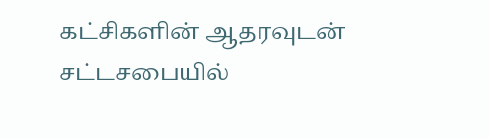கட்சிகளின் ஆதரவுடன் சட்டசபையில்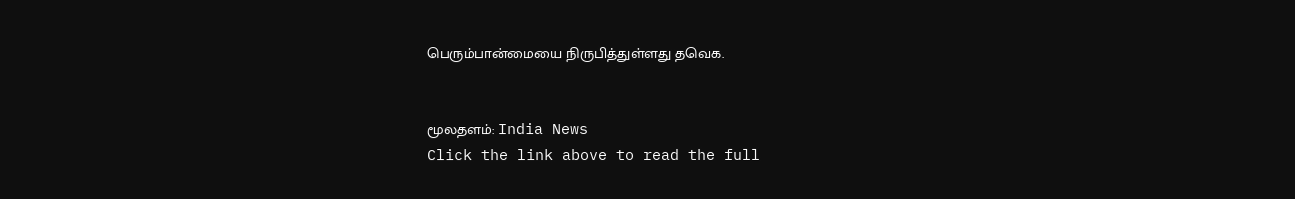பெரும்பான்மையை நிருபித்துள்ளது தவெக.


மூலதளம்: India News
Click the link above to read the full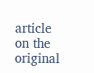article on the original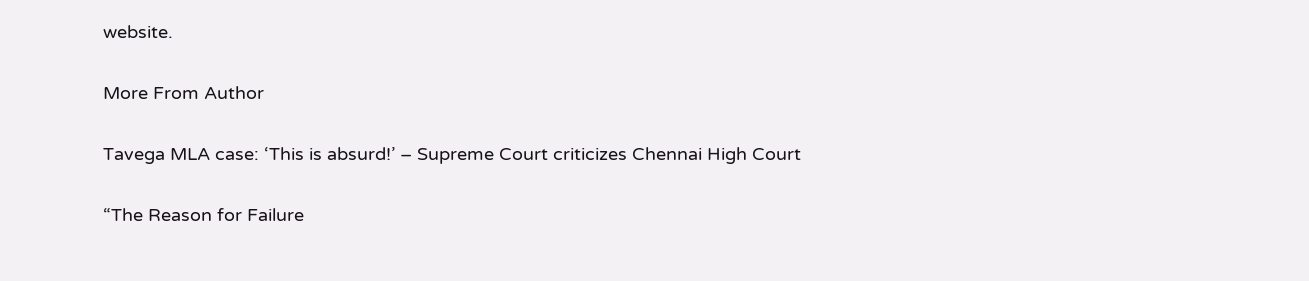website.

More From Author

Tavega MLA case: ‘This is absurd!’ – Supreme Court criticizes Chennai High Court

“The Reason for Failure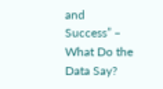and Success” – What Do the Data Say?